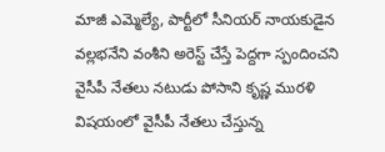మాజీ ఎమ్మెల్యే, పార్టీలో సీనియర్ నాయకుడైన వల్లభనేని వంశీని అరెస్ట్ చేస్తే పెద్దగా స్పందించని వైసీపీ నేతలు నటుడు పోసాని కృష్ణ మురళి విషయంలో వైసీపీ నేతలు చేస్తున్న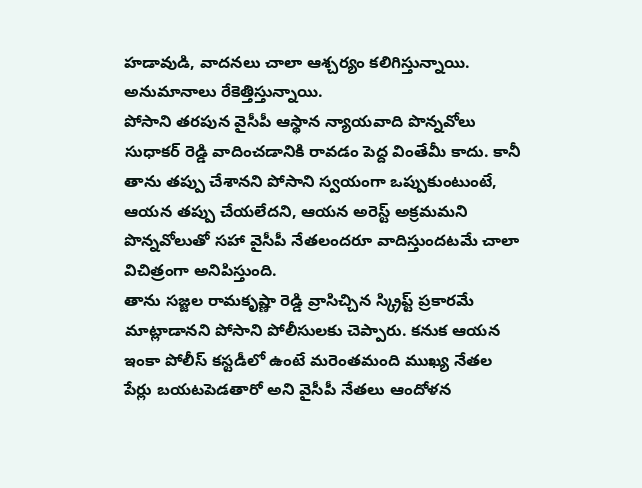హడావుడి, వాదనలు చాలా ఆశ్చర్యం కలిగిస్తున్నాయి. అనుమానాలు రేకెత్తిస్తున్నాయి.
పోసాని తరపున వైసీపీ ఆస్థాన న్యాయవాది పొన్నవోలు సుధాకర్ రెడ్డి వాదించడానికి రావడం పెద్ద వింతేమీ కాదు. కానీ తాను తప్పు చేశానని పోసాని స్వయంగా ఒప్పుకుంటుంటే, ఆయన తప్పు చేయలేదని, ఆయన అరెస్ట్ అక్రమమని పొన్నవోలుతో సహా వైసీపీ నేతలందరూ వాదిస్తుందటమే చాలా విచిత్రంగా అనిపిస్తుంది.
తాను సజ్జల రామకృష్ణా రెడ్డి వ్రాసిచ్చిన స్క్రిప్ట్ ప్రకారమే మాట్లాడానని పోసాని పోలీసులకు చెప్పారు. కనుక ఆయన ఇంకా పోలీస్ కస్టడీలో ఉంటే మరెంతమంది ముఖ్య నేతల పేర్లు బయటపెడతారో అని వైసీపీ నేతలు ఆందోళన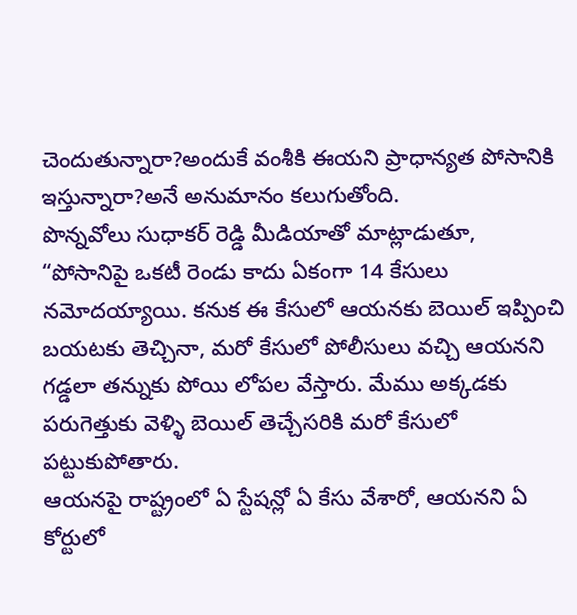చెందుతున్నారా?అందుకే వంశీకి ఈయని ప్రాధాన్యత పోసానికి ఇస్తున్నారా?అనే అనుమానం కలుగుతోంది.
పొన్నవోలు సుధాకర్ రెడ్డి మీడియాతో మాట్లాడుతూ, “పోసానిపై ఒకటీ రెండు కాదు ఏకంగా 14 కేసులు నమోదయ్యాయి. కనుక ఈ కేసులో ఆయనకు బెయిల్ ఇప్పించి బయటకు తెచ్చినా, మరో కేసులో పోలీసులు వచ్చి ఆయనని గడ్డలా తన్నుకు పోయి లోపల వేస్తారు. మేము అక్కడకు పరుగెత్తుకు వెళ్ళి బెయిల్ తెచ్చేసరికి మరో కేసులో పట్టుకుపోతారు.
ఆయనపై రాష్ట్రంలో ఏ స్టేషన్లో ఏ కేసు వేశారో, ఆయనని ఏ కోర్టులో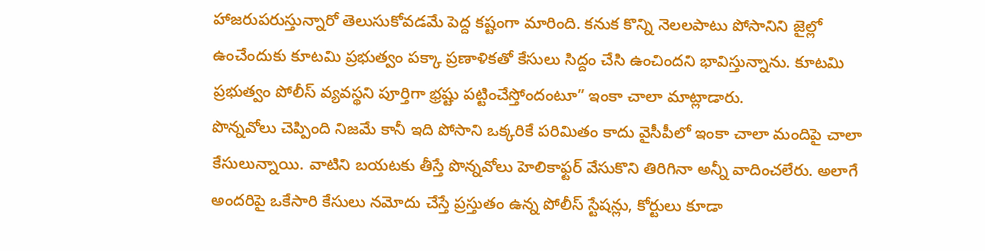హాజరుపరుస్తున్నారో తెలుసుకోవడమే పెద్ద కష్టంగా మారింది. కనుక కొన్ని నెలలపాటు పోసానిని జైల్లో ఉంచేందుకు కూటమి ప్రభుత్వం పక్కా ప్రణాళికతో కేసులు సిద్దం చేసి ఉంచిందని భావిస్తున్నాను. కూటమి ప్రభుత్వం పోలీస్ వ్యవస్థని పూర్తిగా భ్రష్టు పట్టించేస్తోందంటూ” ఇంకా చాలా మాట్లాడారు.
పొన్నవోలు చెప్పింది నిజమే కానీ ఇది పోసాని ఒక్కరికే పరిమితం కాదు వైసీపీలో ఇంకా చాలా మందిపై చాలా కేసులున్నాయి. వాటిని బయటకు తీస్తే పొన్నవోలు హెలికాఫ్టర్ వేసుకొని తిరిగినా అన్నీ వాదించలేరు. అలాగే అందరిపై ఒకేసారి కేసులు నమోదు చేస్తే ప్రస్తుతం ఉన్న పోలీస్ స్టేషన్లు, కోర్టులు కూడా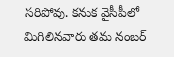సరిపోవు. కనుక వైసీపీలో మిగిలినవారు తమ నంబర్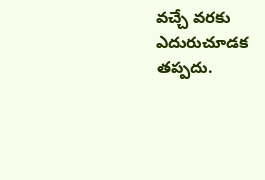వచ్చే వరకు ఎదురుచూడక తప్పదు.